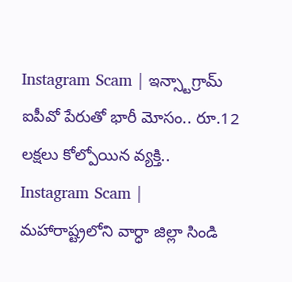Instagram Scam | ఇన్స్టాగ్రామ్ ఐపీవో పేరుతో భారీ మోసం.. రూ.12 లక్షలు కోల్పోయిన వ్యక్తి..
Instagram Scam | మహారాష్ట్రలోని వార్ధా జిల్లా సిండి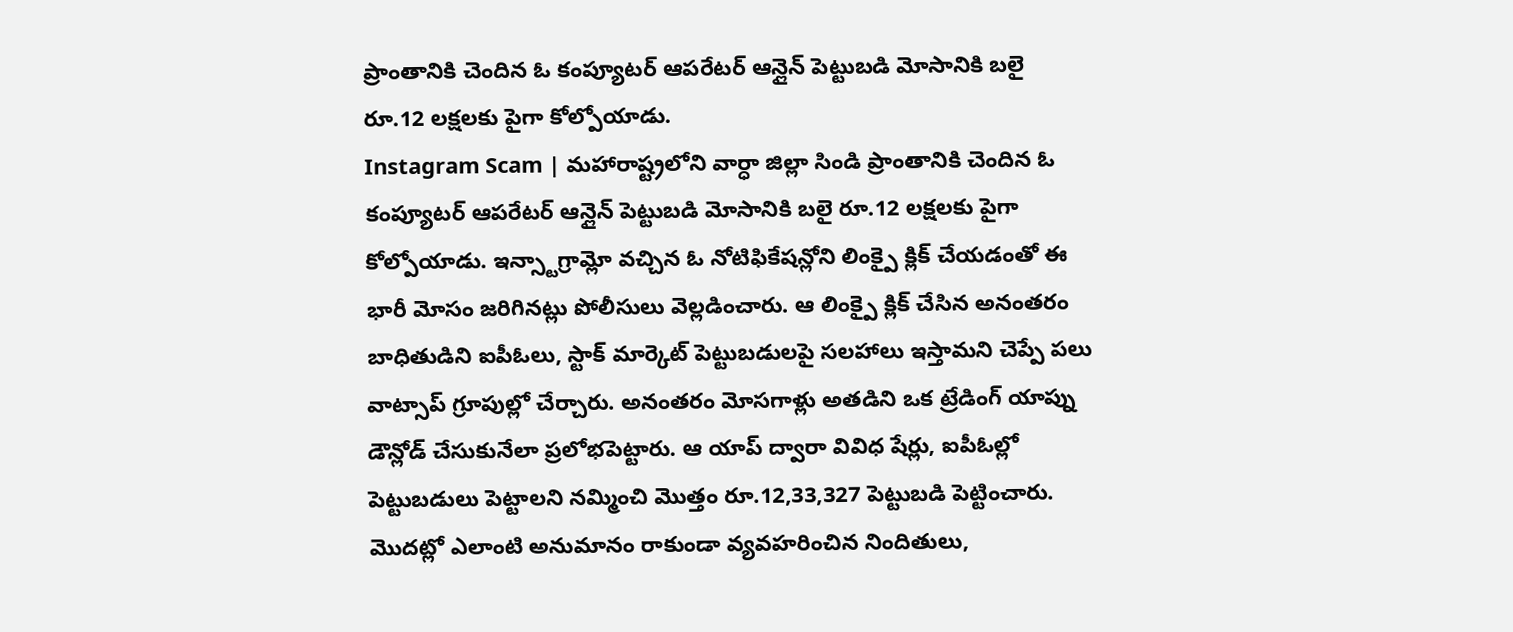ప్రాంతానికి చెందిన ఓ కంప్యూటర్ ఆపరేటర్ ఆన్లైన్ పెట్టుబడి మోసానికి బలై రూ.12 లక్షలకు పైగా కోల్పోయాడు.
Instagram Scam | మహారాష్ట్రలోని వార్ధా జిల్లా సిండి ప్రాంతానికి చెందిన ఓ కంప్యూటర్ ఆపరేటర్ ఆన్లైన్ పెట్టుబడి మోసానికి బలై రూ.12 లక్షలకు పైగా కోల్పోయాడు. ఇన్స్టాగ్రామ్లో వచ్చిన ఓ నోటిఫికేషన్లోని లింక్పై క్లిక్ చేయడంతో ఈ భారీ మోసం జరిగినట్లు పోలీసులు వెల్లడించారు. ఆ లింక్పై క్లిక్ చేసిన అనంతరం బాధితుడిని ఐపీఓలు, స్టాక్ మార్కెట్ పెట్టుబడులపై సలహాలు ఇస్తామని చెప్పే పలు వాట్సాప్ గ్రూపుల్లో చేర్చారు. అనంతరం మోసగాళ్లు అతడిని ఒక ట్రేడింగ్ యాప్ను డౌన్లోడ్ చేసుకునేలా ప్రలోభపెట్టారు. ఆ యాప్ ద్వారా వివిధ షేర్లు, ఐపీఓల్లో పెట్టుబడులు పెట్టాలని నమ్మించి మొత్తం రూ.12,33,327 పెట్టుబడి పెట్టించారు. మొదట్లో ఎలాంటి అనుమానం రాకుండా వ్యవహరించిన నిందితులు,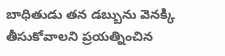బాధితుడు తన డబ్బును వెనక్కి తీసుకోవాలని ప్రయత్నించిన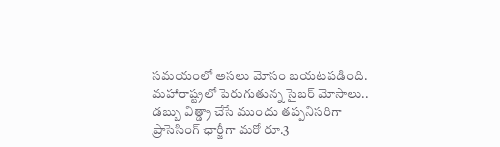సమయంలో అసలు మోసం బయటపడింది.
మహారాష్ట్రలో పెరుగుతున్న సైబర్ మోసాలు..
డబ్బు విత్డ్రా చేసే ముందు తప్పనిసరిగా ప్రాసెసింగ్ ఛార్జీగా మరో రూ.3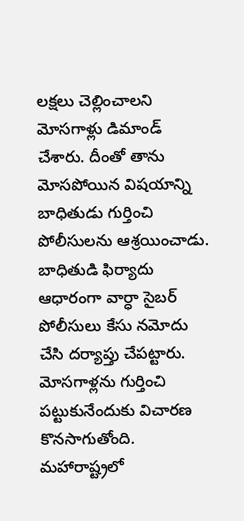లక్షలు చెల్లించాలని మోసగాళ్లు డిమాండ్ చేశారు. దీంతో తాను మోసపోయిన విషయాన్ని బాధితుడు గుర్తించి పోలీసులను ఆశ్రయించాడు. బాధితుడి ఫిర్యాదు ఆధారంగా వార్ధా సైబర్ పోలీసులు కేసు నమోదు చేసి దర్యాప్తు చేపట్టారు. మోసగాళ్లను గుర్తించి పట్టుకునేందుకు విచారణ కొనసాగుతోంది. మహారాష్ట్రలో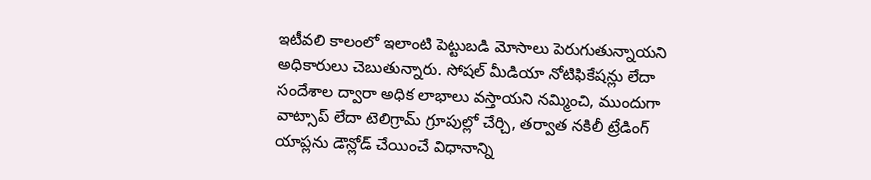ఇటీవలి కాలంలో ఇలాంటి పెట్టుబడి మోసాలు పెరుగుతున్నాయని అధికారులు చెబుతున్నారు. సోషల్ మీడియా నోటిఫికేషన్లు లేదా సందేశాల ద్వారా అధిక లాభాలు వస్తాయని నమ్మించి, ముందుగా వాట్సాప్ లేదా టెలిగ్రామ్ గ్రూపుల్లో చేర్చి, తర్వాత నకిలీ ట్రేడింగ్ యాప్లను డౌన్లోడ్ చేయించే విధానాన్ని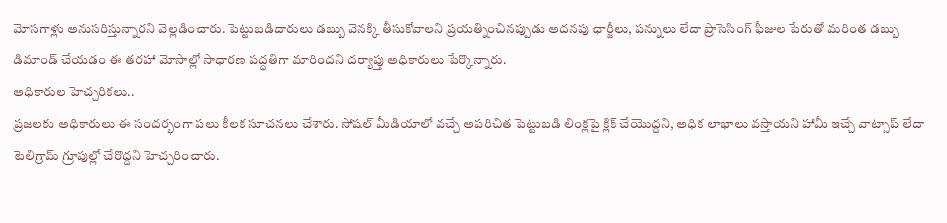మోసగాళ్లు అనుసరిస్తున్నారని వెల్లడించారు. పెట్టుబడిదారులు డబ్బు వెనక్కి తీసుకోవాలని ప్రయత్నించినప్పుడు అదనపు ఛార్జీలు, పన్నులు లేదా ప్రాసెసింగ్ ఫీజుల పేరుతో మరింత డబ్బు డిమాండ్ చేయడం ఈ తరహా మోసాల్లో సాధారణ పద్ధతిగా మారిందని దర్యాప్తు అధికారులు పేర్కొన్నారు.
అధికారుల హెచ్చరికలు..
ప్రజలకు అధికారులు ఈ సందర్భంగా పలు కీలక సూచనలు చేశారు. సోషల్ మీడియాలో వచ్చే అపరిచిత పెట్టుబడి లింక్లపై క్లిక్ చేయొద్దని, అధిక లాభాలు వస్తాయని హామీ ఇచ్చే వాట్సాప్ లేదా టెలిగ్రామ్ గ్రూపుల్లో చేరొద్దని హెచ్చరించారు.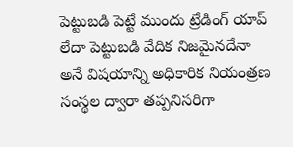పెట్టుబడి పెట్టే ముందు ట్రేడింగ్ యాప్ లేదా పెట్టుబడి వేదిక నిజమైనదేనా అనే విషయాన్ని అధికారిక నియంత్రణ సంస్థల ద్వారా తప్పనిసరిగా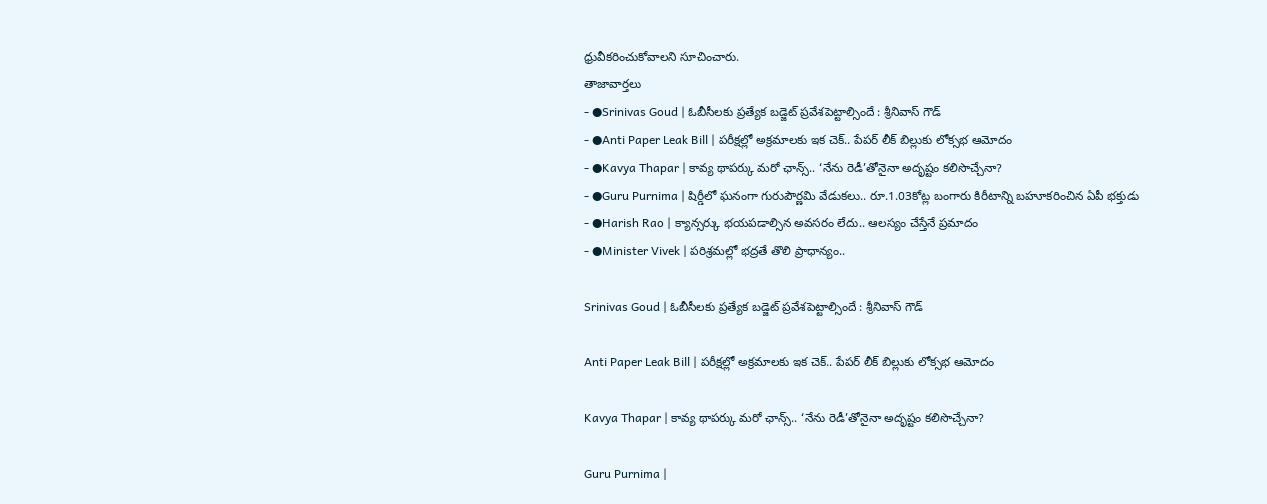ధ్రువీకరించుకోవాలని సూచించారు.
తాజావార్తలు
- ●Srinivas Goud | ఓబీసీలకు ప్రత్యేక బడ్జెట్ ప్రవేశపెట్టాల్సిందే : శ్రీనివాస్ గౌడ్
- ●Anti Paper Leak Bill | పరీక్షల్లో అక్రమాలకు ఇక చెక్.. పేపర్ లీక్ బిల్లుకు లోక్సభ ఆమోదం
- ●Kavya Thapar | కావ్య థాపర్కు మరో ఛాన్స్.. ‘నేను రెడీ’తోనైనా అదృష్టం కలిసొచ్చేనా?
- ●Guru Purnima | షిర్డీలో ఘనంగా గురుపౌర్ణమి వేడుకలు.. రూ.1.03కోట్ల బంగారు కిరీటాన్ని బహూకరించిన ఏపీ భక్తుడు
- ●Harish Rao | క్యాన్సర్కు భయపడాల్సిన అవసరం లేదు.. ఆలస్యం చేస్తేనే ప్రమాదం
- ●Minister Vivek | పరిశ్రమల్లో భద్రతే తొలి ప్రాధాన్యం..

Srinivas Goud | ఓబీసీలకు ప్రత్యేక బడ్జెట్ ప్రవేశపెట్టాల్సిందే : శ్రీనివాస్ గౌడ్

Anti Paper Leak Bill | పరీక్షల్లో అక్రమాలకు ఇక చెక్.. పేపర్ లీక్ బిల్లుకు లోక్సభ ఆమోదం

Kavya Thapar | కావ్య థాపర్కు మరో ఛాన్స్.. ‘నేను రెడీ’తోనైనా అదృష్టం కలిసొచ్చేనా?

Guru Purnima |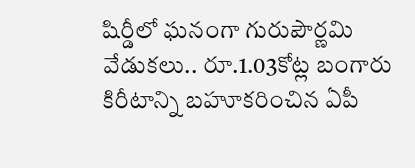షిర్డీలో ఘనంగా గురుపౌర్ణమి వేడుకలు.. రూ.1.03కోట్ల బంగారు కిరీటాన్ని బహూకరించిన ఏపీ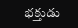భక్తుడు